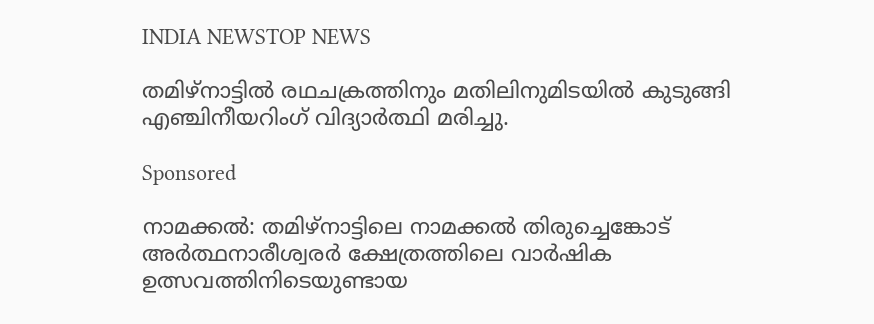INDIA NEWSTOP NEWS

തമിഴ്‌നാട്ടിൽ രഥചക്രത്തിനും മതിലിനുമിടയിൽ കുടുങ്ങി എഞ്ചിനീയറിംഗ് വിദ്യാർത്ഥി മരിച്ചു.

Sponsored

നാമക്കൽ: തമിഴ്‌നാട്ടിലെ നാമക്കൽ തിരുച്ചെങ്കോട് അർത്ഥനാരീശ്വരർ ക്ഷേത്രത്തിലെ വാർഷിക ഉത്സവത്തിനിടെയുണ്ടായ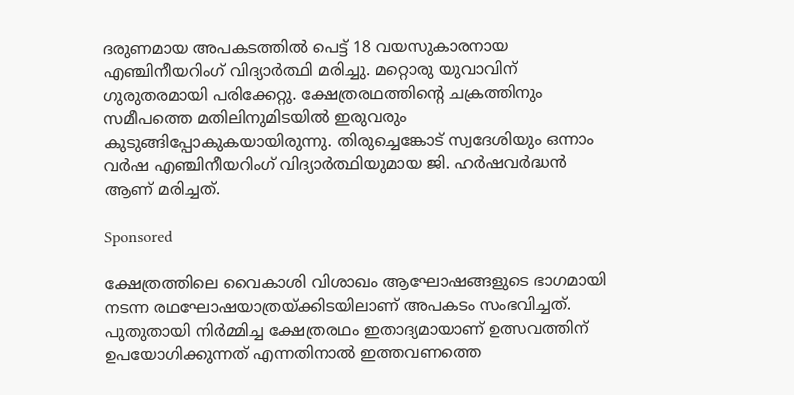ദരുണമായ അപകടത്തിൽ പെട്ട് 18 വയസുകാരനായ എഞ്ചിനീയറിംഗ് വിദ്യാർത്ഥി മരിച്ചു. മറ്റൊരു യുവാവിന് ഗുരുതരമായി പരിക്കേറ്റു. ക്ഷേത്രരഥത്തിന്റെ ചക്രത്തിനും സമീപത്തെ മതിലിനുമിടയിൽ ഇരുവരും കുടുങ്ങിപ്പോകുകയായിരുന്നു. തിരുച്ചെങ്കോട് സ്വദേശിയും ഒന്നാം വർഷ എഞ്ചിനീയറിംഗ് വിദ്യാർത്ഥിയുമായ ജി. ഹർഷവർദ്ധൻ ആണ് മരിച്ചത്.

Sponsored

ക്ഷേത്രത്തിലെ വൈകാശി വിശാഖം ആഘോഷങ്ങളുടെ ഭാഗമായി നടന്ന രഥഘോഷയാത്രയ്ക്കിടയിലാണ് അപകടം സംഭവിച്ചത്. പുതുതായി നിർമ്മിച്ച ക്ഷേത്രരഥം ഇതാദ്യമായാണ് ഉത്സവത്തിന് ഉപയോഗിക്കുന്നത് എന്നതിനാൽ ഇത്തവണത്തെ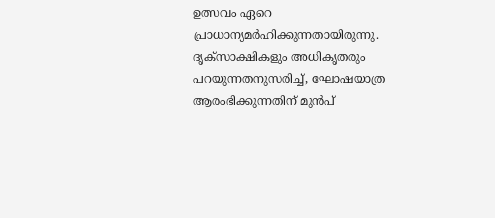ഉത്സവം ഏറെ പ്രാധാന്യമർഹിക്കുന്നതായിരുന്നു. ദൃക്‌സാക്ഷികളും അധികൃതരും പറയുന്നതനുസരിച്ച്, ഘോഷയാത്ര ആരംഭിക്കുന്നതിന് മുൻപ്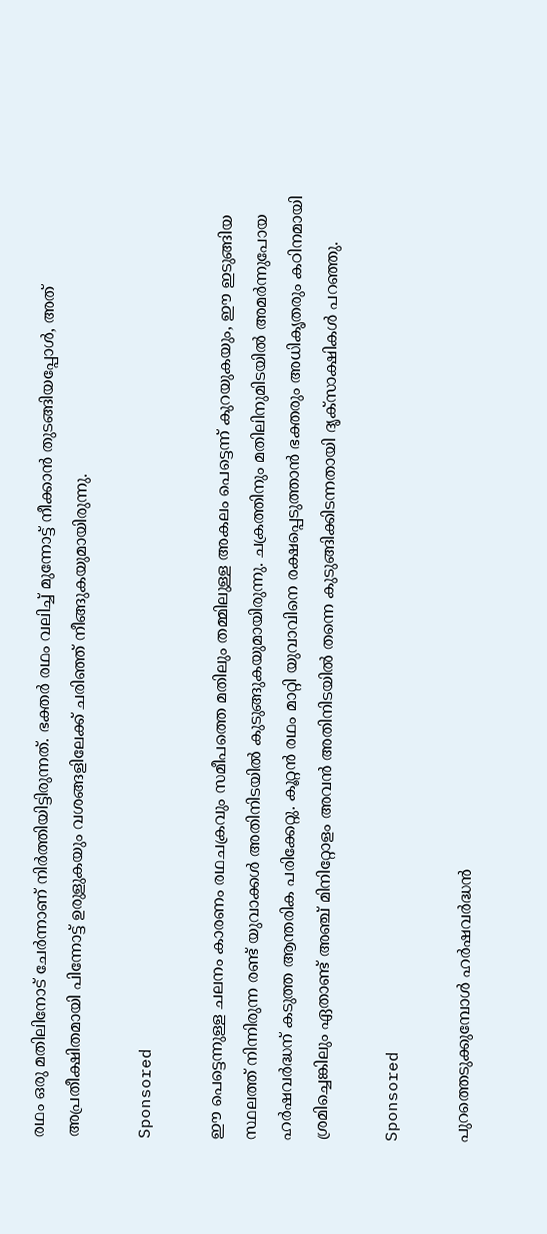രഥം ഒരു മതിലിനോട് ചേർന്നാണ് നിർത്തിയിട്ടിരുന്നത്. ഭക്തർ രഥം വലിച്ച് മുന്നോട്ട് നീക്കാൻ തുടങ്ങിയപ്പോൾ, അത് അപ്രതീക്ഷിതമായി പിന്നോട്ട് ഉരുളുകയും വശങ്ങളിലേക്ക് ചരിഞ്ഞ് നീങ്ങുകയുമായിരുന്നു.

Sponsored

ഈ പെട്ടെന്നുള്ള ചലനം കാരണം രഥചക്രവും സമീപത്തെ മതിലും തമ്മിലുള്ള അകലം പെട്ടെന്ന് കുറയുകയും, ഈ ഇടുങ്ങിയ സ്ഥലത്ത് നിന്നിരുന്ന രണ്ട് യുവാക്കൾ അതിനിടയിൽ കുടുങ്ങുകയുമായിരുന്നു. ചക്രത്തിനും മതിലിനുമിടയിൽ അമർന്നുപോയ ഹർഷവർദ്ധന് കടുത്ത ആന്തരിക പരിക്കേറ്റു. കൂറ്റൻ രഥം മാറ്റി യുവാവിനെ രക്ഷപ്പെടുത്താൻ ഭക്തരും അധികൃതരും കഠിനമായി ശ്രമിച്ചെങ്കിലും ഏതാണ്ട് അഞ്ച് മിനിറ്റോളം അവൻ അതിനിടയിൽ തന്നെ കുടുങ്ങിക്കിടന്നതായി ദൃക്‌സാക്ഷികൾ പറഞ്ഞു.

Sponsored

പുറത്തെടുക്കുമ്പോൾ ഹർഷവർദ്ധൻ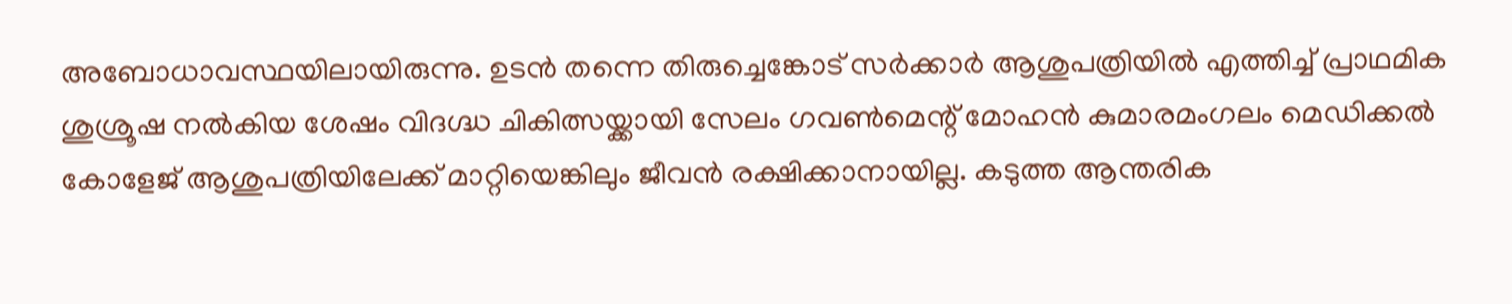അബോധാവസ്ഥയിലായിരുന്നു. ഉടൻ തന്നെ തിരുച്ചെങ്കോട് സർക്കാർ ആശുപത്രിയിൽ എത്തിച്ച് പ്രാഥമിക ശുശ്രൂഷ നൽകിയ ശേഷം വിദഗ്ദ്ധ ചികിത്സയ്ക്കായി സേലം ഗവൺമെന്റ് മോഹൻ കുമാരമംഗലം മെഡിക്കൽ കോളേജ് ആശുപത്രിയിലേക്ക് മാറ്റിയെങ്കിലും ജീവൻ രക്ഷിക്കാനായില്ല. കടുത്ത ആന്തരിക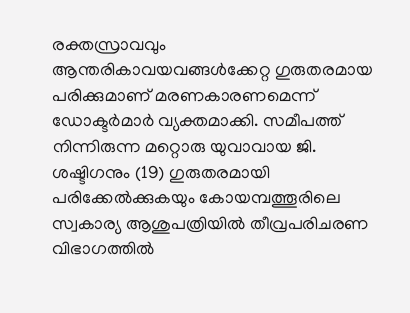രക്തസ്രാവവും ആന്തരികാവയവങ്ങൾക്കേറ്റ ഗുരുതരമായ പരിക്കുമാണ് മരണകാരണമെന്ന് ഡോക്ടർമാർ വ്യക്തമാക്കി. സമീപത്ത് നിന്നിരുന്ന മറ്റൊരു യുവാവായ ജി. ശഷ്ടിഗനും (19) ഗുരുതരമായി പരിക്കേൽക്കുകയും കോയമ്പത്തൂരിലെ സ്വകാര്യ ആശുപത്രിയിൽ തീവ്രപരിചരണ വിഭാഗത്തിൽ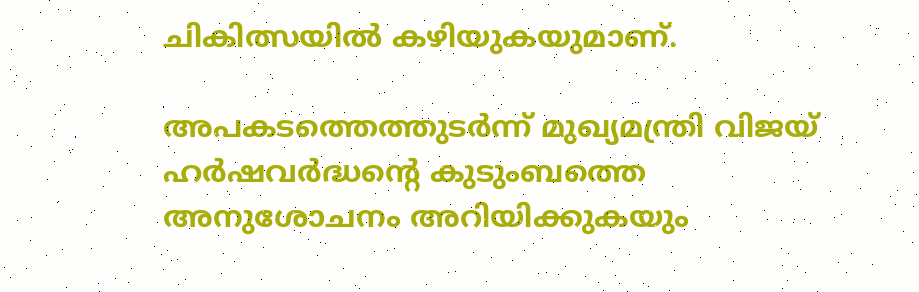ചികിത്സയിൽ കഴിയുകയുമാണ്.

അപകടത്തെത്തുടർന്ന് മുഖ്യമന്ത്രി വിജയ് ഹർഷവർദ്ധന്റെ കുടുംബത്തെ അനുശോചനം അറിയിക്കുകയും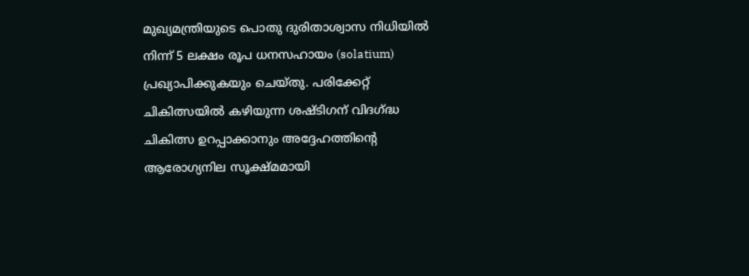മുഖ്യമന്ത്രിയുടെ പൊതു ദുരിതാശ്വാസ നിധിയിൽ നിന്ന് 5 ലക്ഷം രൂപ ധനസഹായം (solatium) പ്രഖ്യാപിക്കുകയും ചെയ്തു. പരിക്കേറ്റ് ചികിത്സയിൽ കഴിയുന്ന ശഷ്ടിഗന് വിദഗ്ദ്ധ ചികിത്സ ഉറപ്പാക്കാനും അദ്ദേഹത്തിന്റെ ആരോഗ്യനില സൂക്ഷ്മമായി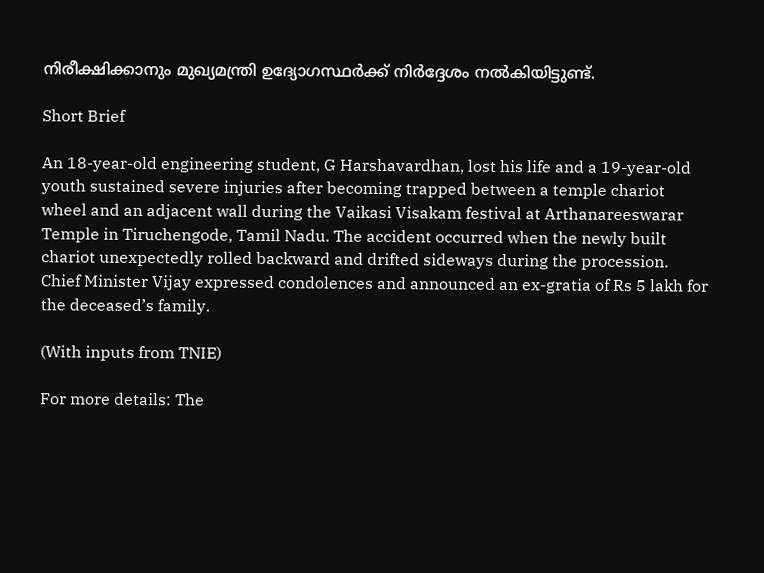നിരീക്ഷിക്കാനും മുഖ്യമന്ത്രി ഉദ്യോഗസ്ഥർക്ക് നിർദ്ദേശം നൽകിയിട്ടുണ്ട്.

Short Brief

An 18-year-old engineering student, G Harshavardhan, lost his life and a 19-year-old youth sustained severe injuries after becoming trapped between a temple chariot wheel and an adjacent wall during the Vaikasi Visakam festival at Arthanareeswarar Temple in Tiruchengode, Tamil Nadu. The accident occurred when the newly built chariot unexpectedly rolled backward and drifted sideways during the procession. Chief Minister Vijay expressed condolences and announced an ex-gratia of Rs 5 lakh for the deceased’s family.

(With inputs from TNIE)

For more details: The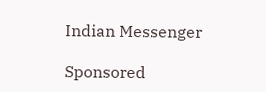Indian Messenger

Sponsored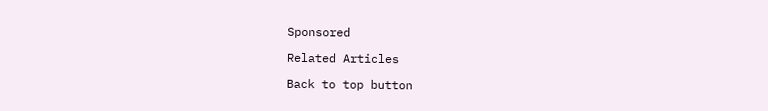Sponsored

Related Articles

Back to top button